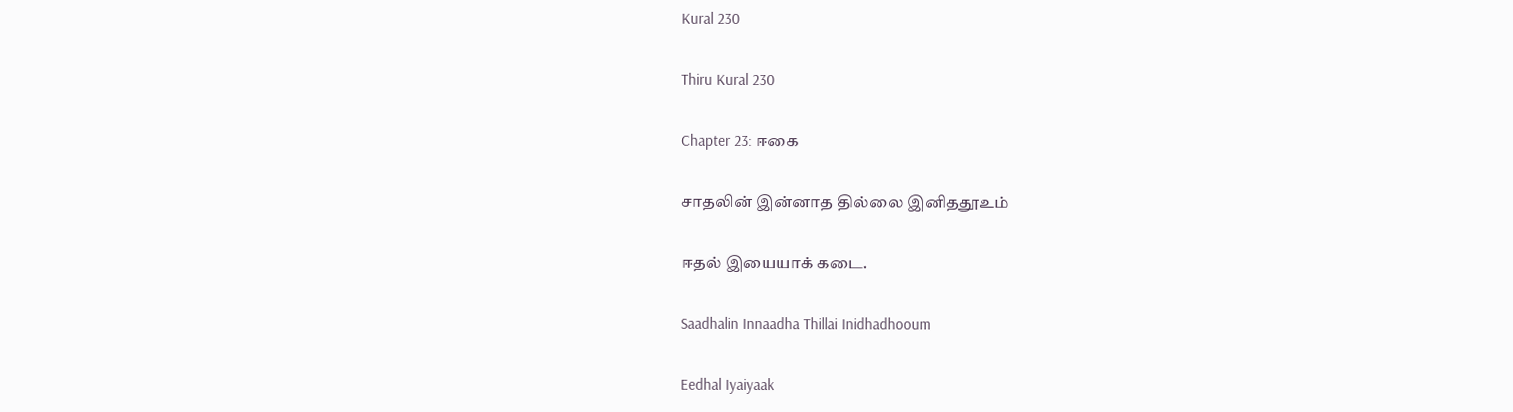Kural 230

Thiru Kural 230

Chapter 23: ஈகை

சாதலின் இன்னாத தில்லை இனிததூஉம்

ஈதல் இயையாக் கடை.

Saadhalin Innaadha Thillai Inidhadhooum

Eedhal Iyaiyaak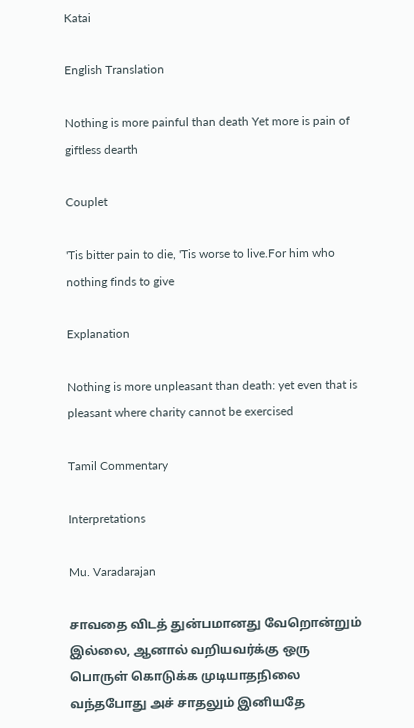Katai

English Translation

Nothing is more painful than death Yet more is pain of giftless dearth

Couplet

'Tis bitter pain to die, 'Tis worse to live.For him who nothing finds to give

Explanation

Nothing is more unpleasant than death: yet even that is pleasant where charity cannot be exercised

Tamil Commentary

Interpretations

Mu. Varadarajan

சாவதை விடத் துன்பமானது வேறொன்றும் இல்லை, ஆனால் வறியவர்க்கு ஒரு பொருள் கொடுக்க முடியாதநிலை வந்தபோது அச் சாதலும் இனியதே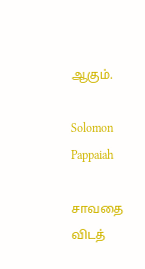ஆகும்.

Solomon Pappaiah

சாவதை விடத்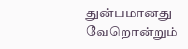துன்பமானது வேறொன்றும்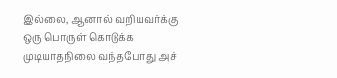இல்லை, ஆனால் வறியவர்க்கு ஒரு பொருள் கொடுக்க முடியாதநிலை வந்தபோது அச்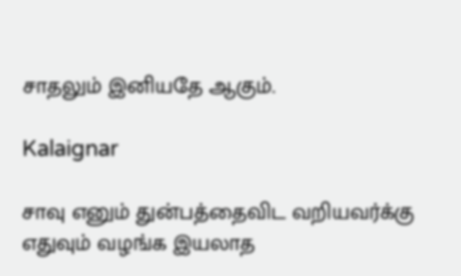சாதலும் இனியதே ஆகும்.

Kalaignar

சாவு எனும் துன்பத்தைவிட வறியவர்க்கு எதுவும் வழங்க இயலாத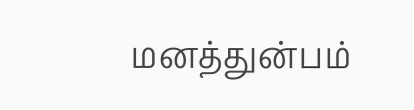மனத்துன்பம்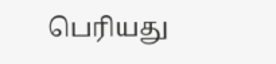பெரியது